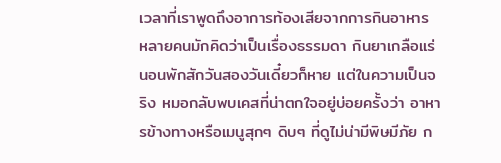เวลาที่เราพูดถึงอาการท้องเสียจากการกินอาหาร หลายคนมักคิดว่าเป็นเรื่องธรรมดา กินยาเกลือแร่ นอนพักสักวันสองวันเดี๋ยวก็หาย แต่ในความเป็นจริง หมอกลับพบเคสที่น่าตกใจอยู่บ่อยครั้งว่า อาหารข้างทางหรือเมนูสุกๆ ดิบๆ ที่ดูไม่น่ามีพิษมีภัย ก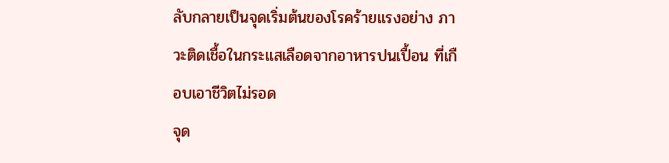ลับกลายเป็นจุดเริ่มต้นของโรคร้ายแรงอย่าง ภาวะติดเชื้อในกระแสเลือดจากอาหารปนเปื้อน ที่เกือบเอาชีวิตไม่รอด
จุด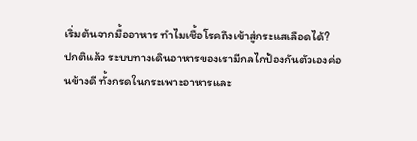เริ่มต้นจากมื้ออาหาร ทำไมเชื้อโรคถึงเข้าสู่กระแสเลือดได้?
ปกติแล้ว ระบบทางเดินอาหารของเรามีกลไกป้องกันตัวเองค่อนข้างดี ทั้งกรดในกระเพาะอาหารและ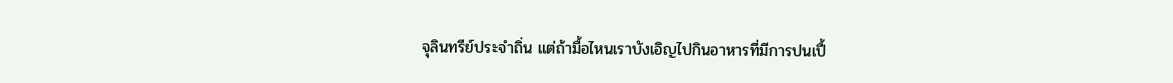จุลินทรีย์ประจำถิ่น แต่ถ้ามื้อไหนเราบังเอิญไปกินอาหารที่มีการปนเปื้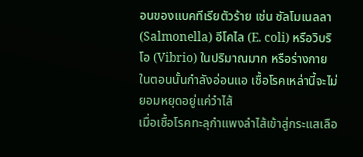อนของแบคทีเรียตัวร้าย เช่น ซัลโมเนลลา (Salmonella) อีโคไล (E. coli) หรือวิบริโอ (Vibrio) ในปริมาณมาก หรือร่างกายในตอนนั้นกำลังอ่อนแอ เชื้อโรคเหล่านี้จะไม่ยอมหยุดอยู่แค่วำไส้
เมื่อเชื้อโรคทะลุกำแพงลำไส้เข้าสู่กระแสเลือ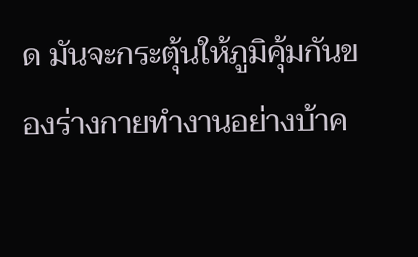ด มันจะกระตุ้นให้ภูมิคุ้มกันของร่างกายทำงานอย่างบ้าค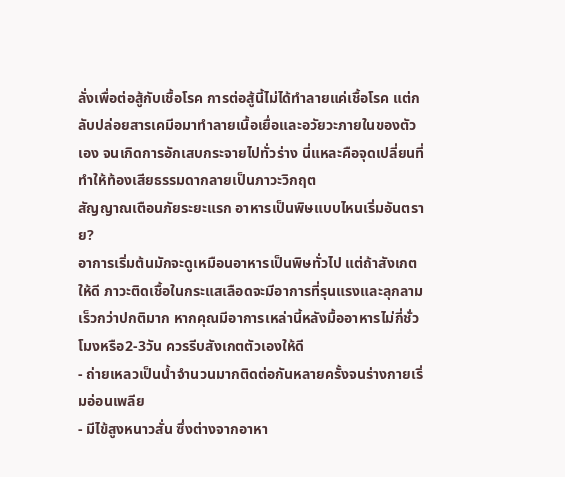ลั่งเพื่อต่อสู้กับเชื้อโรค การต่อสู้นี้ไม่ได้ทำลายแค่เชื้อโรค แต่กลับปล่อยสารเคมีอมาทำลายเนื้อเยื่อและอวัยวะภายในของตัวเอง จนเกิดการอักเสบกระจายไปทั่วร่าง นี่แหละคือจุดเปลี่ยนที่ทำให้ท้องเสียธรรมดากลายเป็นภาวะวิกฤต
สัญญาณเตือนภัยระยะแรก อาหารเป็นพิษแบบไหนเริ่มอันตราย?
อาการเริ่มต้นมักจะดูเหมือนอาหารเป็นพิษทั่วไป แต่ถ้าสังเกตให้ดี ภาวะติดเชื้อในกระแสเลือดจะมีอาการที่รุนแรงและลุกลามเร็วกว่าปกติมาก หากคุณมีอาการเหล่านี้หลังมื้ออาหารไม่กี่ชั่วโมงหรือ2-3วัน ควรรีบสังเกตตัวเองให้ดี
- ถ่ายเหลวเป็นน้ำจำนวนมากติดต่อกันหลายครั้งจนร่างกายเริ่มอ่อนเพลีย
- มีไข้สูงหนาวสั่น ซึ่งต่างจากอาหา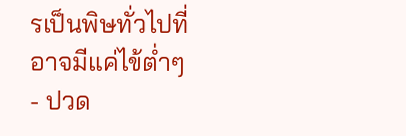รเป็นพิษทั่วไปที่อาจมีแค่ไข้ต่ำๆ
- ปวด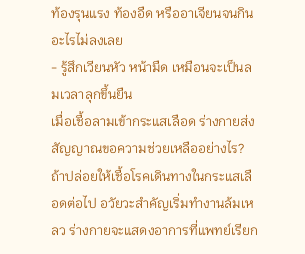ท้องรุนแรง ท้องอืด หรืออาเจียนจนกินอะไรไม่ลงเลย
- รู้สึกเวียนหัว หน้ามืด เหมือนจะเป็นลมเวลาลุกขึ้นยืน
เมื่อเชื้อลามเข้ากระแสเลือด ร่างกายส่งสัญญาณขอความช่วยเหลืออย่างไร?
ถ้าปล่อยให้เชื้อโรคเดินทางในกระแสเลือดต่อไป อวัยวะสำคัญเริ่มทำงานล้มเหลว ร่างกายจะแสดงอาการที่แพทย์เรียก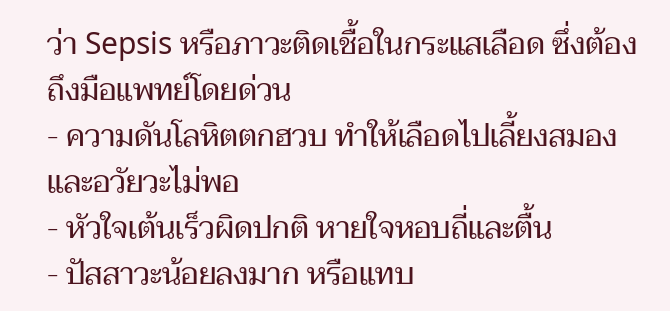ว่า Sepsis หรือภาวะติดเชื้อในกระแสเลือด ซึ่งต้องถึงมือแพทย์โดยด่วน
- ความดันโลหิตตกฮวบ ทำให้เลือดไปเลี้ยงสมองและอวัยวะไม่พอ
- หัวใจเต้นเร็วผิดปกติ หายใจหอบถี่และตื้น
- ปัสสาวะน้อยลงมาก หรือแทบ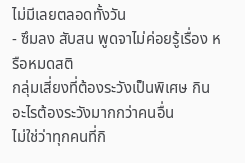ไม่มีเลยตลอดทั้งวัน
- ซึมลง สับสน พูดจาไม่ค่อยรู้เรื่อง หรือหมดสติ
กลุ่มเสี่ยงที่ต้องระวังเป็นพิเศษ กินอะไรต้องระวังมากกว่าคนอื่น
ไม่ใช่ว่าทุกคนที่กิ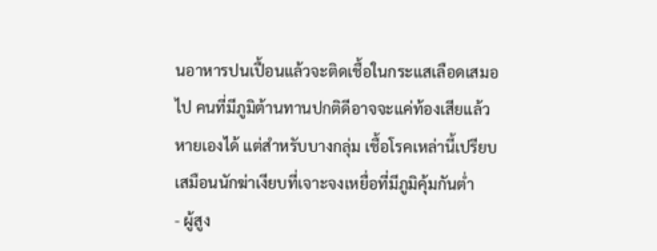นอาหารปนเปื้อนแล้วจะติดเชื้อในกระแสเลือดเสมอไป คนที่มีภูมิต้านทานปกติดีอาจจะแค่ท้องเสียแล้วหายเองได้ แต่สำหรับบางกลุ่ม เชื้อโรคเหล่านี้เปรียบเสมือนนักฆ่าเงียบที่เจาะจงเหยื่อที่มีภูมิคุ้มกันต่ำ
- ผู้สูง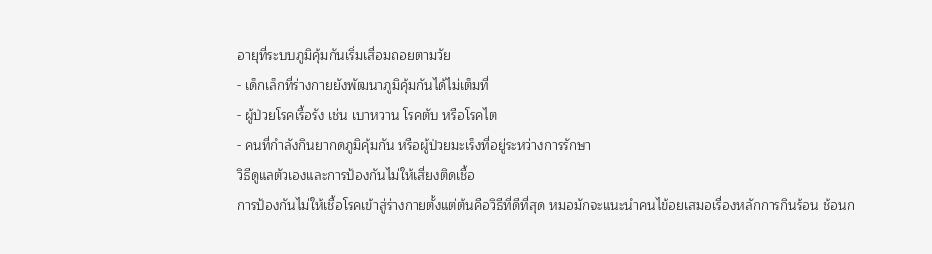อายุที่ระบบภูมิคุ้มกันเริ่มเสื่อมถอยตามวัย
- เด็กเล็กที่ร่างกายยังพัฒนาภูมิคุ้มกันได้ไม่เต็มที่
- ผู้ป่วยโรคเรื้อรัง เช่น เบาหวาน โรคตับ หรือโรคไต
- คนที่กำลังกินยากดภูมิคุ้มกัน หรือผู้ป่วยมะเร็งที่อยู่ระหว่างการรักษา
วิธีดูแลตัวเองและการป้องกันไม่ให้เสี่ยงติดเชื้อ
การป้องกันไม่ให้เชื้อโรคเข้าสู่ร่างกายตั้งแต่ต้นคือวิธีที่ดีที่สุด หมอมักจะแนะนำคนไข้อยเสมอเรื่องหลักการกินร้อน ช้อนก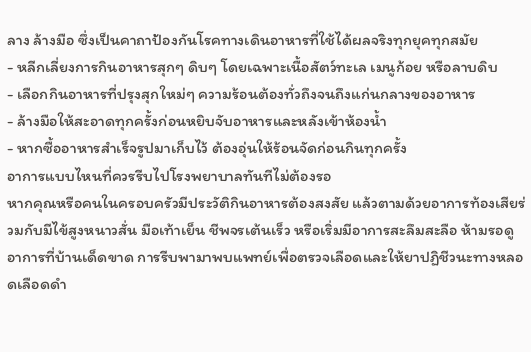ลาง ล้างมือ ซึ่งเป็นคาถาป้องกันโรคทางเดินอาหารที่ใช้ได้ผลจริงทุกยุคทุกสมัย
- หลีกเลี่ยงการกินอาหารสุกๆ ดิบๆ โดยเฉพาะเนื้อสัตว์ทะเล เมนูก้อย หรือลาบดิบ
- เลือกกินอาหารที่ปรุงสุกใหม่ๆ ความร้อนต้องทั่วถึงจนถึงแก่นกลางของอาหาร
- ล้างมือให้สะอาดทุกครั้งก่อนหยิบจับอาหารและหลังเข้าห้องน้ำ
- หากซื้ออาหารสำเร็จรูปมาเก็บไว้ ต้องอุ่นให้ร้อนจัดก่อนกินทุกครั้ง
อาการแบบไหนที่ควรรีบไปโรงพยาบาลทันทีไม่ต้องรอ
หากคุณหรือคนในครอบครัวมีประวัติกินอาหารต้องสงสัย แล้วตามด้วยอาการท้องเสียร่วมกับมีไข้สูงหนาวสั่น มือเท้าเย็น ชีพจรเต้นเร็ว หรือเริ่มมีอาการสะลึมสะลือ ห้ามรอดูอาการที่บ้านเด็ดขาด การรีบพามาพบแพทย์เพื่อตรวจเลือดและให้ยาปฏิชีวนะทางหลอดเลือดดำ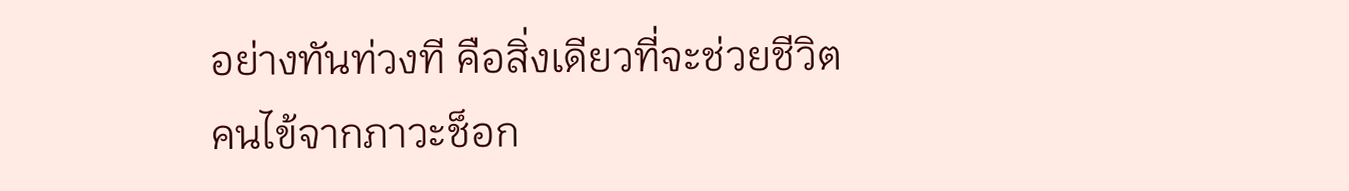อย่างทันท่วงที คือสิ่งเดียวที่จะช่วยชีวิตคนไข้จากภาวะช็อก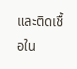และติดเชื้อใน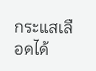กระแสเลือดได้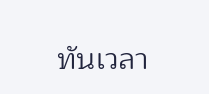ทันเวลา